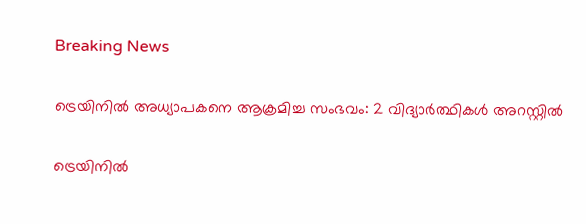Breaking News

ട്രെയിനിൽ അധ്യാപകനെ ആക്രമിച്ച സംഭവം: 2 വിദ്യാർത്ഥികൾ അറസ്റ്റിൽ

ട്രെയിനില്‍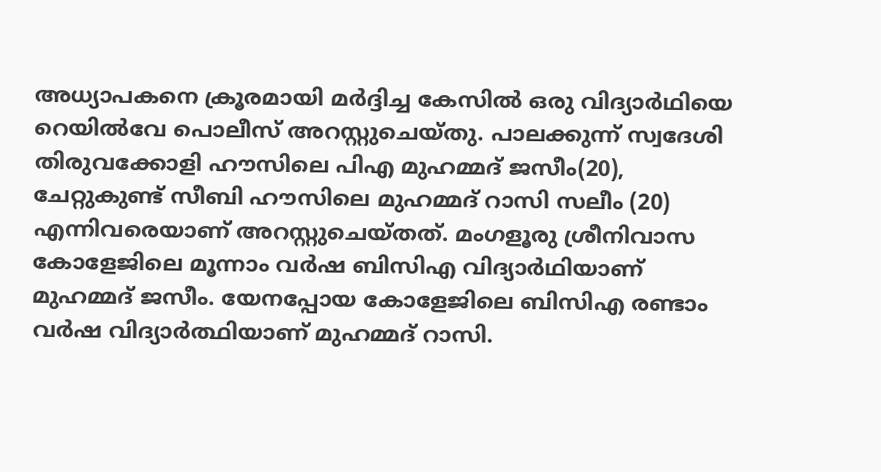അധ്യാപകനെ ക്രൂരമായി മര്‍ദ്ദിച്ച കേസില്‍ ഒരു വിദ്യാര്‍ഥിയെ റെയില്‍വേ പൊലീസ് അറസ്റ്റുചെയ്തു. പാലക്കുന്ന് സ്വദേശി തിരുവക്കോളി ഹൗസിലെ പിഎ മുഹമ്മദ് ജസീം(20), ചേറ്റുകുണ്ട് സീബി ഹൗസിലെ മുഹമ്മദ് റാസി സലീം (20) എന്നിവരെയാണ് അറസ്റ്റുചെയ്തത്. മംഗളൂരു ശ്രീനിവാസ കോളേജിലെ മൂന്നാം വര്‍ഷ ബിസിഎ വിദ്യാര്‍ഥിയാണ് മുഹമ്മദ് ജസീം. യേനപ്പോയ കോളേജിലെ ബിസിഎ രണ്ടാം വർഷ വിദ്യാർത്ഥിയാണ് മുഹമ്മദ് റാസി.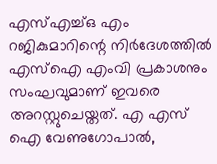എസ്എച്ച്ഒ എം റജികുമാറിന്റെ നിര്‍ദേശത്തില്‍ എസ്‌ഐ എംവി പ്രകാശനും സംഘവുമാണ് ഇവരെ അറസ്റ്റുചെയ്തത്. എ എസ് ഐ വേണുഗോപാൽ,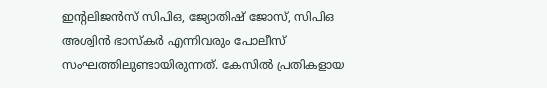ഇന്റലിജൻസ് സിപിഒ, ജ്യോതിഷ് ജോസ്, സിപിഒ അശ്വിൻ ഭാസ്കർ എന്നിവരും പോലീസ് സംഘത്തിലുണ്ടായിരുന്നത്. കേസില്‍ പ്രതികളായ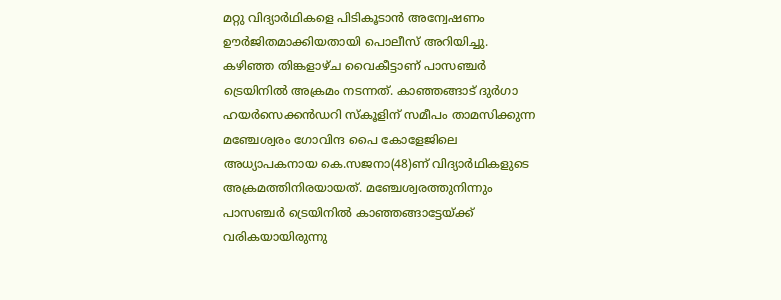മറ്റു വിദ്യാര്‍ഥികളെ പിടികൂടാന്‍ അന്വേഷണം ഊര്‍ജിതമാക്കിയതായി പൊലീസ് അറിയിച്ചു. കഴിഞ്ഞ തിങ്കളാഴ്ച വൈകീട്ടാണ് പാസഞ്ചര്‍ ട്രെയിനില്‍ അക്രമം നടന്നത്. കാഞ്ഞങ്ങാട് ദുര്‍ഗാ ഹയര്‍സെക്കന്‍ഡറി സ്‌കൂളിന് സമീപം താമസിക്കുന്ന മഞ്ചേശ്വരം ഗോവിന്ദ പൈ കോളേജിലെ അധ്യാപകനായ കെ.സജനാ(48)ണ് വിദ്യാര്‍ഥികളുടെ അക്രമത്തിനിരയായത്. മഞ്ചേശ്വരത്തുനിന്നും പാസഞ്ചര്‍ ട്രെയിനില്‍ കാഞ്ഞങ്ങാട്ടേയ്ക്ക് വരികയായിരുന്നു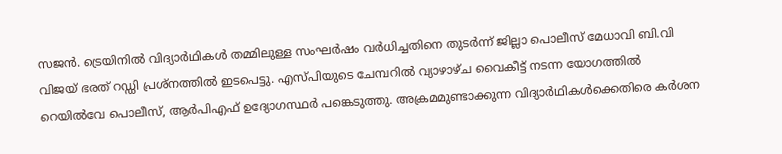സജന്‍. ട്രെയിനില്‍ വിദ്യാര്‍ഥികള്‍ തമ്മിലുള്ള സംഘര്‍ഷം വര്‍ധിച്ചതിനെ തുടര്‍ന്ന് ജില്ലാ പൊലീസ് മേധാവി ബി.വി വിജയ് ഭരത് റഡ്ഡി പ്രശ്‌നത്തില്‍ ഇടപെട്ടു. എസ്പിയുടെ ചേമ്പറില്‍ വ്യാഴാഴ്ച വൈകീട്ട് നടന്ന യോഗത്തില്‍ റെയില്‍വേ പൊലീസ്, ആര്‍പിഎഫ് ഉദ്യോഗസ്ഥര്‍ പങ്കെടുത്തു. അക്രമമുണ്ടാക്കുന്ന വിദ്യാര്‍ഥികള്‍ക്കെതിരെ കര്‍ശന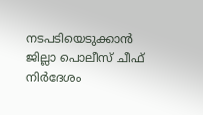നടപടിയെടുക്കാന്‍ ജില്ലാ പൊലീസ് ചീഫ് നിര്‍ദേശം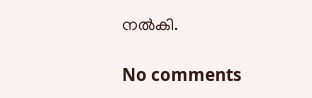നല്‍കി.

No comments